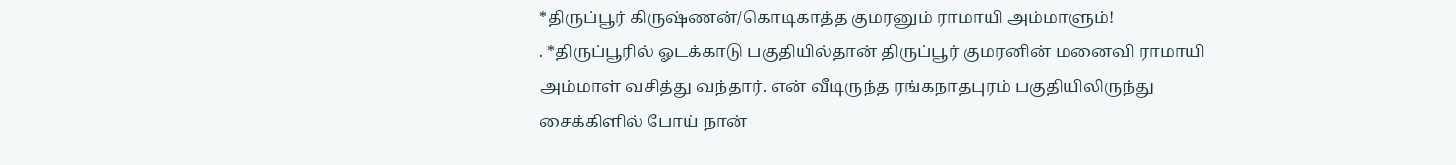*திருப்பூர் கிருஷ்ணன்/கொடிகாத்த குமரனும் ராமாயி அம்மாளும்!
. *திருப்பூரில் ஓடக்காடு பகுதியில்தான் திருப்பூர் குமரனின் மனைவி ராமாயி அம்மாள் வசித்து வந்தார். என் வீடிருந்த ரங்கநாதபுரம் பகுதியிலிருந்து சைக்கிளில் போய் நான்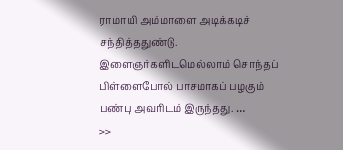ராமாயி அம்மாளை அடிக்கடிச் சந்தித்ததுண்டு. இளைஞர்களிடமெல்லாம் சொந்தப் பிள்ளைபோல் பாசமாகப் பழகும் பண்பு அவரிடம் இருந்தது. …
>>